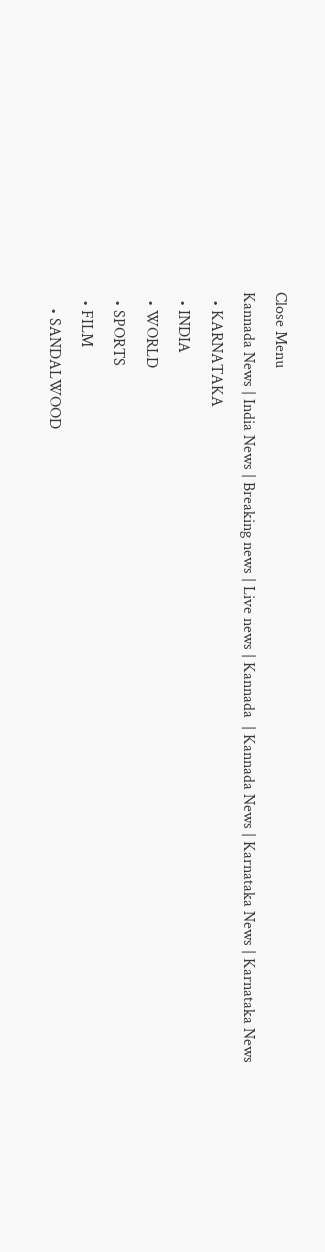Close Menu
Kannada News | India News | Breaking news | Live news | Kannada  | Kannada News | Karnataka News | Karnataka News
  • KARNATAKA
  • INDIA
  • WORLD
  • SPORTS
  • FILM
    • SANDALWOOD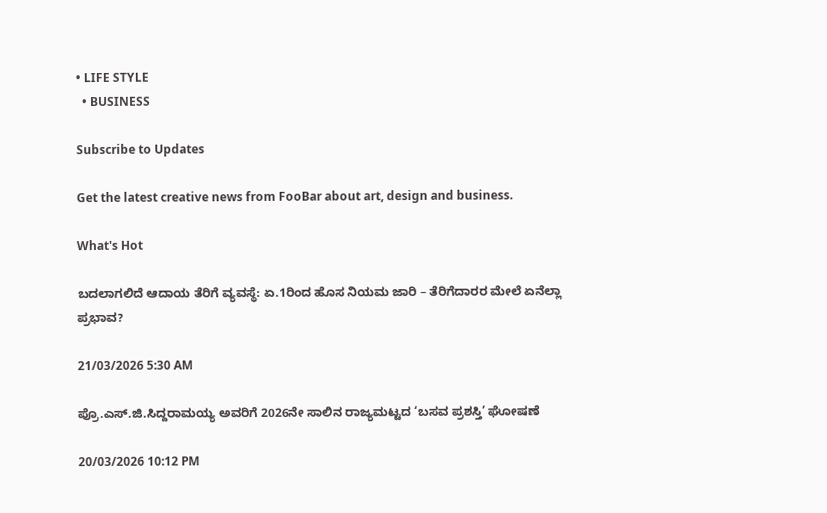• LIFE STYLE
  • BUSINESS

Subscribe to Updates

Get the latest creative news from FooBar about art, design and business.

What's Hot

ಬದಲಾಗಲಿದೆ ಆದಾಯ ತೆರಿಗೆ ವ್ಯವಸ್ಥೆ: ಏ.1ರಿಂದ ಹೊಸ ನಿಯಮ ಜಾರಿ – ತೆರಿಗೆದಾರರ ಮೇಲೆ ಏನೆಲ್ಲಾ ಪ್ರಭಾವ?

21/03/2026 5:30 AM

ಪ್ರೊ.ಎಸ್.ಜಿ.ಸಿದ್ದರಾಮಯ್ಯ ಅವರಿಗೆ 2026ನೇ ಸಾಲಿನ ರಾಜ್ಯಮಟ್ಟದ ‘ಬಸವ ಪ್ರಶಸ್ತಿ’ ಘೋಷಣೆ

20/03/2026 10:12 PM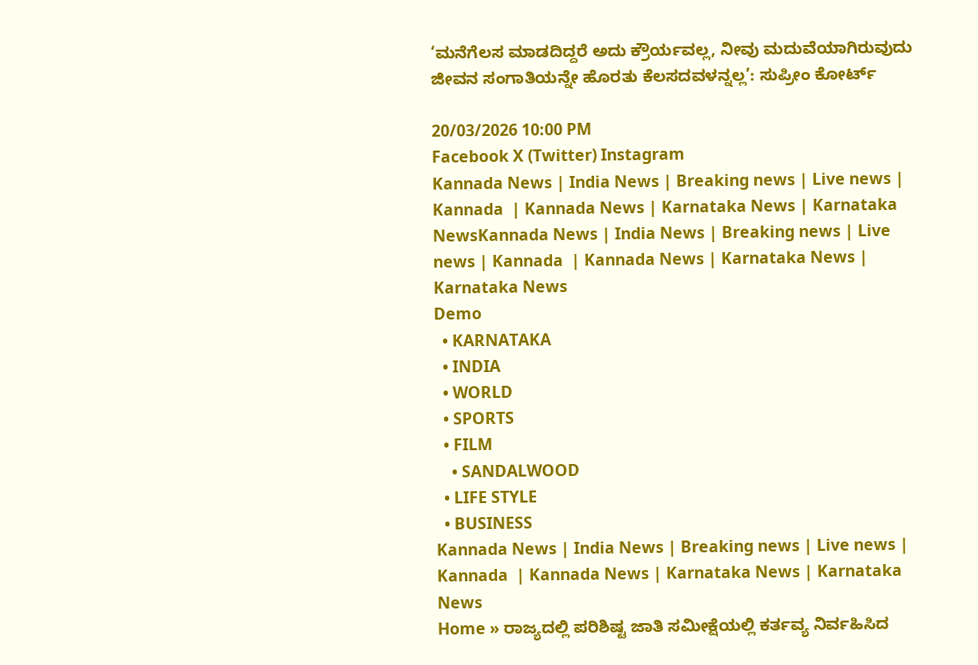‘ಮನೆಗೆಲಸ ಮಾಡದಿದ್ದರೆ ಅದು ಕ್ರೌರ್ಯವಲ್ಲ, ನೀವು ಮದುವೆಯಾಗಿರುವುದು ಜೀವನ ಸಂಗಾತಿಯನ್ನೇ ಹೊರತು ಕೆಲಸದವಳನ್ನಲ್ಲ’: ಸುಪ್ರೀಂ ಕೋರ್ಟ್

20/03/2026 10:00 PM
Facebook X (Twitter) Instagram
Kannada News | India News | Breaking news | Live news | Kannada  | Kannada News | Karnataka News | Karnataka NewsKannada News | India News | Breaking news | Live news | Kannada  | Kannada News | Karnataka News | Karnataka News
Demo
  • KARNATAKA
  • INDIA
  • WORLD
  • SPORTS
  • FILM
    • SANDALWOOD
  • LIFE STYLE
  • BUSINESS
Kannada News | India News | Breaking news | Live news | Kannada  | Kannada News | Karnataka News | Karnataka News
Home » ರಾಜ್ಯದಲ್ಲಿ ಪರಿಶಿಷ್ಟ ಜಾತಿ ಸಮೀಕ್ಷೆಯಲ್ಲಿ ಕರ್ತವ್ಯ ನಿರ್ವಹಿಸಿದ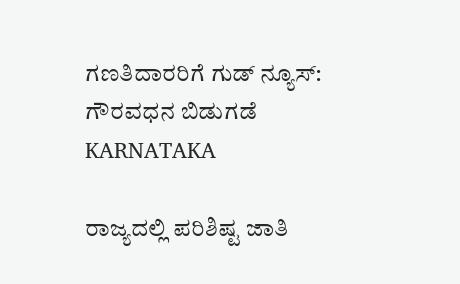ಗಣತಿದಾರರಿಗೆ ಗುಡ್ ನ್ಯೂಸ್: ಗೌರವಧನ ಬಿಡುಗಡೆ
KARNATAKA

ರಾಜ್ಯದಲ್ಲಿ ಪರಿಶಿಷ್ಟ ಜಾತಿ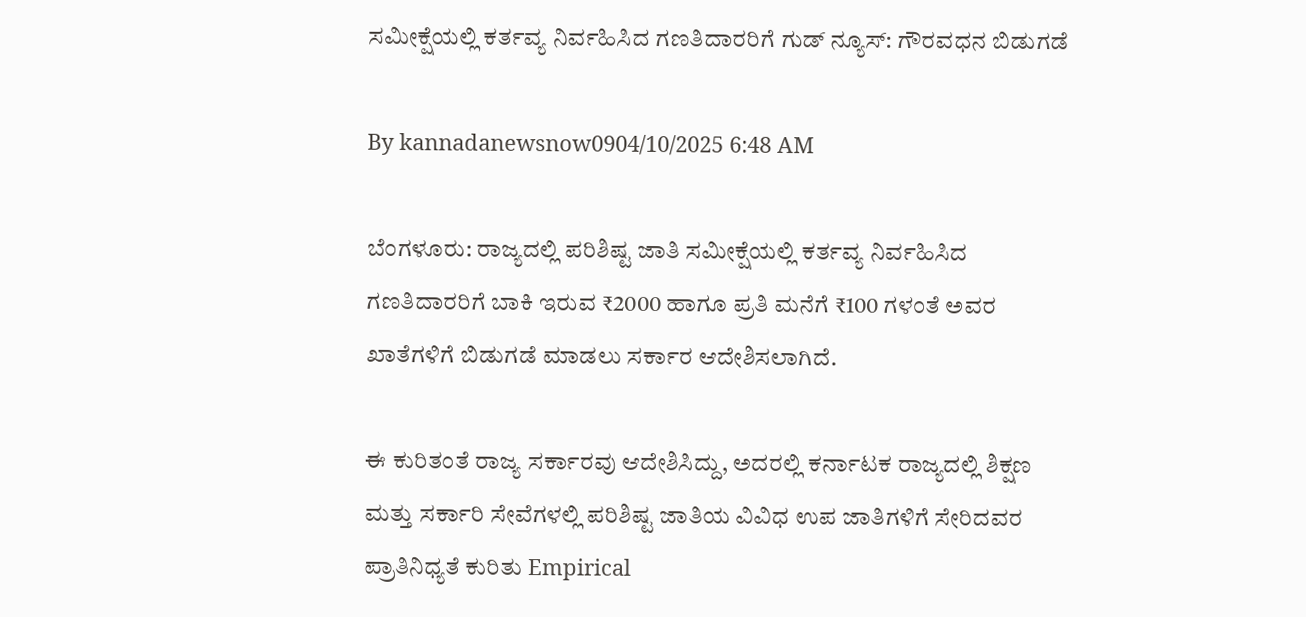ಸಮೀಕ್ಷೆಯಲ್ಲಿ ಕರ್ತವ್ಯ ನಿರ್ವಹಿಸಿದ ಗಣತಿದಾರರಿಗೆ ಗುಡ್ ನ್ಯೂಸ್: ಗೌರವಧನ ಬಿಡುಗಡೆ

By kannadanewsnow0904/10/2025 6:48 AM

ಬೆಂಗಳೂರು: ರಾಜ್ಯದಲ್ಲಿ ಪರಿಶಿಷ್ಟ ಜಾತಿ ಸಮೀಕ್ಷೆಯಲ್ಲಿ ಕರ್ತವ್ಯ ನಿರ್ವಹಿಸಿದ ಗಣತಿದಾರರಿಗೆ ಬಾಕಿ ಇರುವ ₹2000 ಹಾಗೂ ಪ್ರತಿ ಮನೆಗೆ ₹100 ಗಳಂತೆ ಅವರ ಖಾತೆಗಳಿಗೆ ಬಿಡುಗಡೆ ಮಾಡಲು ಸರ್ಕಾರ ಆದೇಶಿಸಲಾಗಿದೆ.

ಈ ಕುರಿತಂತೆ ರಾಜ್ಯ ಸರ್ಕಾರವು ಆದೇಶಿಸಿದ್ದು, ಅದರಲ್ಲಿ ಕರ್ನಾಟಕ ರಾಜ್ಯದಲ್ಲಿ ಶಿಕ್ಷಣ ಮತ್ತು ಸರ್ಕಾರಿ ಸೇವೆಗಳಲ್ಲಿ ಪರಿಶಿಷ್ಟ ಜಾತಿಯ ವಿವಿಧ ಉಪ ಜಾತಿಗಳಿಗೆ ಸೇರಿದವರ ಪ್ರಾತಿನಿಧ್ಯತೆ ಕುರಿತು Empirical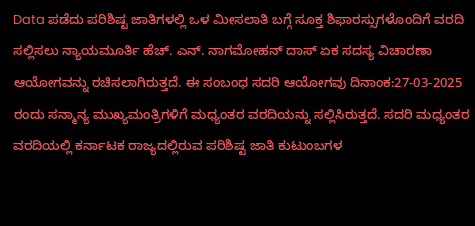Data ಪಡೆದು ಪರಿಶಿಷ್ಟ ಜಾತಿಗಳಲ್ಲಿ ಒಳ ಮೀಸಲಾತಿ ಬಗ್ಗೆ ಸೂಕ್ತ ಶಿಫಾರಸ್ಸುಗಳೊಂದಿಗೆ ವರದಿ ಸಲ್ಲಿಸಲು ನ್ಯಾಯಮೂರ್ತಿ ಹೆಚ್. ಎನ್. ನಾಗಮೋಹನ್ ದಾಸ್ ಏಕ ಸದಸ್ಯ ವಿಚಾರಣಾ ಆಯೋಗವನ್ನು ರಚಿಸಲಾಗಿರುತ್ತದೆ. ಈ ಸಂಬಂಧ ಸದರಿ ಆಯೋಗವು ದಿನಾಂಕ:27-03-2025 ರಂದು ಸನ್ಮಾನ್ಯ ಮುಖ್ಯಮಂತ್ರಿಗಳಿಗೆ ಮಧ್ಯಂತರ ವರದಿಯನ್ನು ಸಲ್ಲಿಸಿರುತ್ತದೆ. ಸದರಿ ಮಧ್ಯಂತರ ವರದಿಯಲ್ಲಿ ಕರ್ನಾಟಕ ರಾಜ್ಯದಲ್ಲಿರುವ ಪರಿಶಿಷ್ಟ ಜಾತಿ ಕುಟುಂಬಗಳ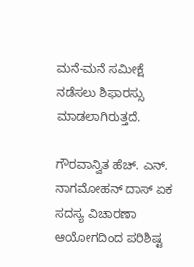ಮನೆ-ಮನೆ ಸಮೀಕ್ಷೆ ನಡೆಸಲು ಶಿಫಾರಸ್ಸು ಮಾಡಲಾಗಿರುತ್ತದೆ.

ಗೌರವಾನ್ವಿತ ಹೆಚ್. ಎನ್. ನಾಗಮೋಹನ್ ದಾಸ್ ಏಕ ಸದಸ್ಯ ವಿಚಾರಣಾ ಆಯೋಗದಿಂದ ಪರಿಶಿಷ್ಟ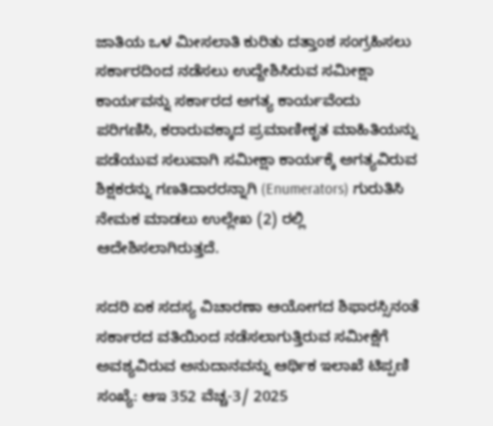ಜಾತಿಯ ಒಳ ಮೀಸಲಾತಿ ಕುರಿತು ದತ್ತಾಂಶ ಸಂಗ್ರಹಿಸಲು ಸರ್ಕಾರದಿಂದ ನಡೆಸಲು ಉದ್ದೇಶಿಸಿರುವ ಸಮೀಕ್ಷಾ ಕಾರ್ಯವನ್ನು ಸರ್ಕಾರದ ಅಗತ್ಯ ಕಾರ್ಯವೆಂದು ಪರಿಗಣಿಸಿ, ಕರಾರುವಕ್ಕಾದ ಪ್ರಮಾಣೀಕೃತ ಮಾಹಿತಿಯನ್ನು ಪಡೆಯುವ ಸಲುವಾಗಿ ಸಮೀಕ್ಷಾ ಕಾರ್ಯಕ್ಕೆ ಅಗತ್ಯವಿರುವ ಶಿಕ್ಷಕರನ್ನು ಗಣತಿದಾರರನ್ನಾಗಿ (Enumerators) ಗುರುತಿಸಿ ನೇಮಕ ಮಾಡಲು ಉಲ್ಲೇಖ (2) ರಲ್ಲಿ ಆದೇಶಿಸಲಾಗಿರುತ್ತದೆ.

ಸದರಿ ಏಕ ಸದಸ್ಯ ವಿಚಾರಣಾ ಆಯೋಗದ ಶಿಫಾರಸ್ಸಿನಂತೆ ಸರ್ಕಾರದ ವತಿಯಿಂದ ನಡೆಸಲಾಗುತ್ತಿರುವ ಸಮೀಕ್ಷೆಗೆ ಅವಶ್ಯವಿರುವ ಅನುದಾನವನ್ನು ಆರ್ಥಿಕ ಇಲಾಖೆ ಟಿಪ್ಪಣಿ ಸಂಖ್ಯೆ: ಆಇ 352 ವೆಚ್ಚ-3/ 2025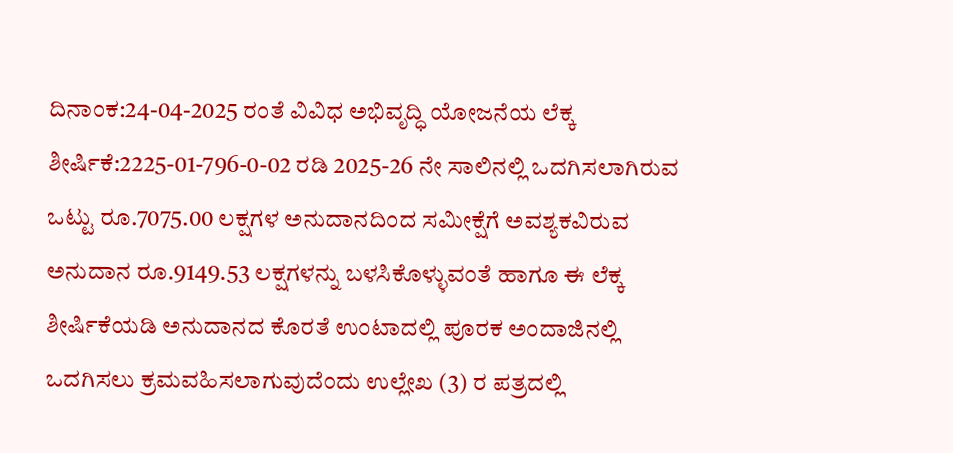ದಿನಾಂಕ:24-04-2025 ರಂತೆ ವಿವಿಧ ಅಭಿವೃದ್ಧಿ ಯೋಜನೆಯ ಲೆಕ್ಕ ಶೀರ್ಷಿಕೆ:2225-01-796-0-02 ರಡಿ 2025-26 ನೇ ಸಾಲಿನಲ್ಲಿ ಒದಗಿಸಲಾಗಿರುವ ಒಟ್ಟು ರೂ.7075.00 ಲಕ್ಷಗಳ ಅನುದಾನದಿಂದ ಸಮೀಕ್ಷೆಗೆ ಅವಶ್ಯಕವಿರುವ ಅನುದಾನ ರೂ.9149.53 ಲಕ್ಷಗಳನ್ನು ಬಳಸಿಕೊಳ್ಳುವಂತೆ ಹಾಗೂ ಈ ಲೆಕ್ಕ ಶೀರ್ಷಿಕೆಯಡಿ ಅನುದಾನದ ಕೊರತೆ ಉಂಟಾದಲ್ಲಿ ಪೂರಕ ಅಂದಾಜಿನಲ್ಲಿ ಒದಗಿಸಲು ಕ್ರಮವಹಿಸಲಾಗುವುದೆಂದು ಉಲ್ಲೇಖ (3) ರ ಪತ್ರದಲ್ಲಿ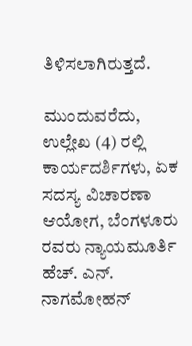ತಿಳಿಸಲಾಗಿರುತ್ತದೆ.

ಮುಂದುವರೆದು, ಉಲ್ಲೇಖ (4) ರಲ್ಲಿ ಕಾರ್ಯದರ್ಶಿಗಳು, ಏಕ ಸದಸ್ಯ ವಿಚಾರಣಾ ಆಯೋಗ, ಬೆಂಗಳೂರು ರವರು ನ್ಯಾಯಮೂರ್ತಿ ಹೆಚ್. ಎನ್. ನಾಗಮೋಹನ್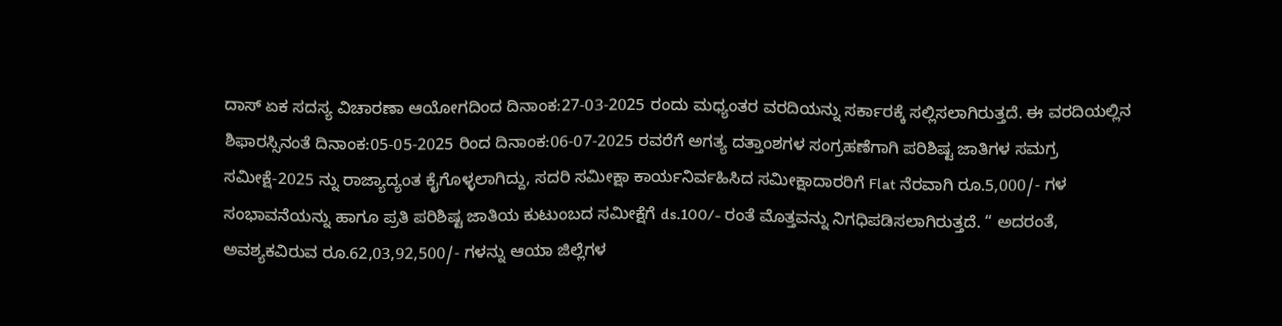ದಾಸ್ ಏಕ ಸದಸ್ಯ ವಿಚಾರಣಾ ಆಯೋಗದಿಂದ ದಿನಾಂಕ:27-03-2025 ರಂದು ಮಧ್ಯಂತರ ವರದಿಯನ್ನು ಸರ್ಕಾರಕ್ಕೆ ಸಲ್ಲಿಸಲಾಗಿರುತ್ತದೆ. ಈ ವರದಿಯಲ್ಲಿನ ಶಿಫಾರಸ್ಸಿನಂತೆ ದಿನಾಂಕ:05-05-2025 ರಿಂದ ದಿನಾಂಕ:06-07-2025 ರವರೆಗೆ ಅಗತ್ಯ ದತ್ತಾಂಶಗಳ ಸಂಗ್ರಹಣೆಗಾಗಿ ಪರಿಶಿಷ್ಟ ಜಾತಿಗಳ ಸಮಗ್ರ ಸಮೀಕ್ಷೆ-2025 ನ್ನು ರಾಜ್ಯಾದ್ಯಂತ ಕೈಗೊಳ್ಳಲಾಗಿದ್ದು, ಸದರಿ ಸಮೀಕ್ಷಾ ಕಾರ್ಯನಿರ್ವಹಿಸಿದ ಸಮೀಕ್ಷಾದಾರರಿಗೆ Flat ನೆರವಾಗಿ ರೂ.5,000/- ಗಳ ಸಂಭಾವನೆಯನ್ನು ಹಾಗೂ ಪ್ರತಿ ಪರಿಶಿಷ್ಟ ಜಾತಿಯ ಕುಟುಂಬದ ಸಮೀಕ್ಷೆಗೆ ds.100/- ರಂತೆ ಮೊತ್ತವನ್ನು ನಿಗಧಿಪಡಿಸಲಾಗಿರುತ್ತದೆ. “ ಅದರಂತೆ, ಅವಶ್ಯಕವಿರುವ ರೂ.62,03,92,500/- ಗಳನ್ನು ಆಯಾ ಜಿಲ್ಲೆಗಳ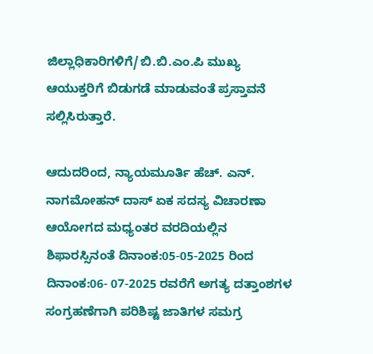ಜಿಲ್ಲಾಧಿಕಾರಿಗಳಿಗೆ/ಬಿ.ಬಿ.ಎಂ.ಪಿ ಮುಖ್ಯ ಆಯುಕ್ತರಿಗೆ ಬಿಡುಗಡೆ ಮಾಡುವಂತೆ ಪ್ರಸ್ತಾವನೆ ಸಲ್ಲಿಸಿರುತ್ತಾರೆ.

ಆದುದರಿಂದ, ನ್ಯಾಯಮೂರ್ತಿ ಹೆಚ್. ಎನ್. ನಾಗಮೋಹನ್‌ ದಾಸ್ ಏಕ ಸದಸ್ಯ ವಿಚಾರಣಾ ಆಯೋಗದ ಮಧ್ಯಂತರ ವರದಿಯಲ್ಲಿನ ಶಿಫಾರಸ್ಸಿನಂತೆ ದಿನಾಂಕ:05-05-2025 ರಿಂದ ದಿನಾಂಕ:06- 07-2025 ರವರೆಗೆ ಅಗತ್ಯ ದತ್ತಾಂಶಗಳ ಸಂಗ್ರಹಣೆಗಾಗಿ ಪರಿಶಿಷ್ಟ ಜಾತಿಗಳ ಸಮಗ್ರ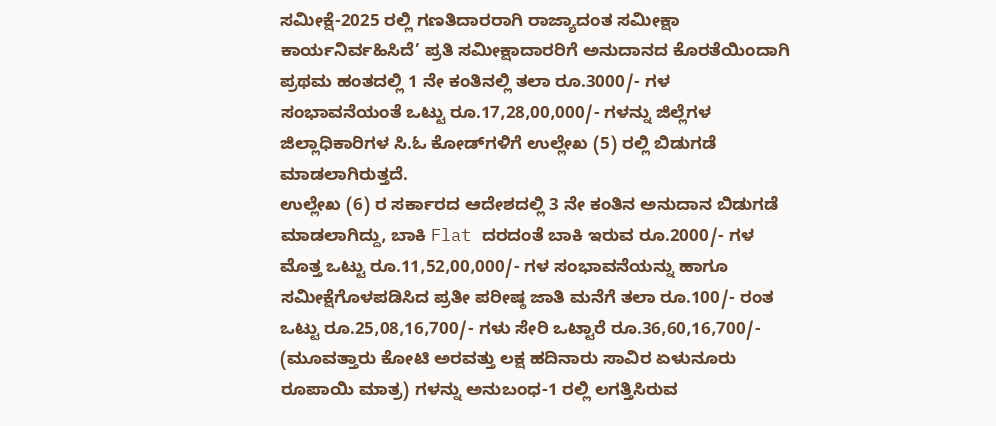ಸಮೀಕ್ಷೆ-2025 ರಲ್ಲಿ ಗಣತಿದಾರರಾಗಿ ರಾಜ್ಯಾದಂತ ಸಮೀಕ್ಷಾ ಕಾರ್ಯನಿರ್ವಹಿಸಿದೆ’ ಪ್ರತಿ ಸಮೀಕ್ಷಾದಾರರಿಗೆ ಅನುದಾನದ ಕೊರತೆಯಿಂದಾಗಿ ಪ್ರಥಮ ಹಂತದಲ್ಲಿ 1 ನೇ ಕಂತಿನಲ್ಲಿ ತಲಾ ರೂ.3000/- ಗಳ ಸಂಭಾವನೆಯಂತೆ ಒಟ್ಟು ರೂ.17,28,00,000/- ಗಳನ್ನು ಜಿಲ್ಲೆಗಳ ಜಿಲ್ಲಾಧಿಕಾರಿಗಳ ಸಿ.ಓ ಕೋಡ್‌ಗಳಿಗೆ ಉಲ್ಲೇಖ (5) ರಲ್ಲಿ ಬಿಡುಗಡೆ ಮಾಡಲಾಗಿರುತ್ತದೆ.
ಉಲ್ಲೇಖ (6) ರ ಸರ್ಕಾರದ ಆದೇಶದಲ್ಲಿ 3 ನೇ ಕಂತಿನ ಅನುದಾನ ಬಿಡುಗಡೆ ಮಾಡಲಾಗಿದ್ದು, ಬಾಕಿ Flat ದರದಂತೆ ಬಾಕಿ ಇರುವ ರೂ.2000/- ಗಳ ಮೊತ್ತ ಒಟ್ಟು ರೂ.11,52,00,000/- ಗಳ ಸಂಭಾವನೆಯನ್ನು ಹಾಗೂ ಸಮೀಕ್ಷೆಗೊಳಪಡಿಸಿದ ಪ್ರತೀ ಪರೀಷ್ಠ ಜಾತಿ ಮನೆಗೆ ತಲಾ ರೂ.100/- ರಂತ ಒಟ್ಟು ರೂ.25,08,16,700/- ಗಳು ಸೇರಿ ಒಟ್ಟಾರೆ ರೂ.36,60,16,700/- (ಮೂವತ್ತಾರು ಕೋಟಿ ಅರವತ್ತು ಲಕ್ಷ ಹದಿನಾರು ಸಾವಿರ ಏಳುನೂರು ರೂಪಾಯಿ ಮಾತ್ರ) ಗಳನ್ನು ಅನುಬಂಧ-1 ರಲ್ಲಿ ಲಗತ್ತಿಸಿರುವ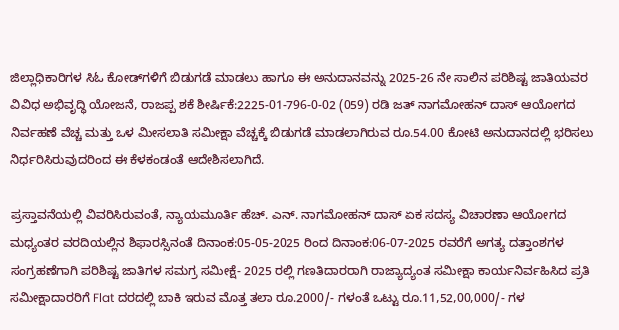ಜಿಲ್ಲಾಧಿಕಾರಿಗಳ ಸಿಓ ಕೋಡ್‌ಗಳಿಗೆ ಬಿಡುಗಡೆ ಮಾಡಲು ಹಾಗೂ ಈ ಅನುದಾನವನ್ನು 2025-26 ನೇ ಸಾಲಿನ ಪರಿಶಿಷ್ಟ ಜಾತಿಯವರ ವಿವಿಧ ಅಭಿವೃದ್ಧಿ ಯೋಜನೆ, ರಾಜಪ್ಪ ಶಕೆ ಶೀರ್ಷಿಕೆ:2225-01-796-0-02 (059) ರಡಿ ಜತ್‌ ನಾಗಮೋಹನ್ ದಾಸ್ ಆಯೋಗದ ನಿರ್ವಹಣೆ ವೆಚ್ಚ ಮತ್ತು ಒಳ ಮೀಸಲಾತಿ ಸಮೀಕ್ಷಾ ವೆಚ್ಚಕ್ಕೆ ಬಿಡುಗಡೆ ಮಾಡಲಾಗಿರುವ ರೂ.54.00 ಕೋಟಿ ಅನುದಾನದಲ್ಲಿ ಭರಿಸಲು ನಿರ್ಧರಿಸಿರುವುದರಿಂದ ಈ ಕೆಳಕಂಡಂತೆ ಆದೇಶಿಸಲಾಗಿದೆ.

ಪ್ರಸ್ತಾವನೆಯಲ್ಲಿ ವಿವರಿಸಿರುವಂತೆ, ನ್ಯಾಯಮೂರ್ತಿ ಹೆಚ್. ಎನ್. ನಾಗಮೋಹನ್ ದಾಸ್ ಏಕ ಸದಸ್ಯ ವಿಚಾರಣಾ ಆಯೋಗದ ಮಧ್ಯಂತರ ವರದಿಯಲ್ಲಿನ ಶಿಫಾರಸ್ಸಿನಂತೆ ದಿನಾಂಕ:05-05-2025 ರಿಂದ ದಿನಾಂಕ:06-07-2025 ರವರೆಗೆ ಅಗತ್ಯ ದತ್ತಾಂಶಗಳ ಸಂಗ್ರಹಣೆಗಾಗಿ ಪರಿಶಿಷ್ಟ ಜಾತಿಗಳ ಸಮಗ್ರ ಸಮೀಕ್ಷೆ- 2025 ರಲ್ಲಿ ಗಣತಿದಾರರಾಗಿ ರಾಜ್ಯಾದ್ಯಂತ ಸಮೀಕ್ಷಾ ಕಾರ್ಯನಿರ್ವಹಿಸಿದ ಪ್ರತಿ ಸಮೀಕ್ಷಾದಾರರಿಗೆ Flat ದರದಲ್ಲಿ ಬಾಕಿ ಇರುವ ಮೊತ್ತ ತಲಾ ರೂ.2000/- ಗಳಂತೆ ಒಟ್ಟು ರೂ.11,52,00,000/- ಗಳ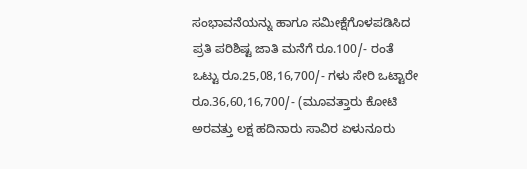ಸಂಭಾವನೆಯನ್ನು ಹಾಗೂ ಸಮೀಕ್ಷೆಗೊಳಪಡಿಸಿದ ಪ್ರತಿ ಪರಿಶಿಷ್ಟ ಜಾತಿ ಮನೆಗೆ ರೂ.100/- ರಂತೆ ಒಟ್ಟು ರೂ.25,08,16,700/- ಗಳು ಸೇರಿ ಒಟ್ಟಾರೇ ರೂ.36,60,16,700/- (ಮೂವತ್ತಾರು ಕೋಟಿ ಅರವತ್ತು ಲಕ್ಷ ಹದಿನಾರು ಸಾವಿರ ಏಳುನೂರು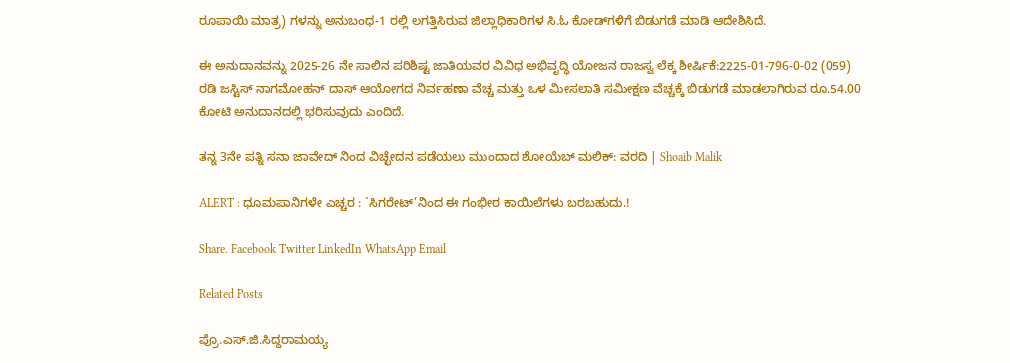ರೂಪಾಯಿ ಮಾತ್ರ) ಗಳನ್ನು ಅನುಬಂಧ-1 ರಲ್ಲಿ ಲಗತ್ತಿಸಿರುವ ಜಿಲ್ಲಾಧಿಕಾರಿಗಳ ಸಿ.ಓ ಕೋಡ್‌ಗಳಿಗೆ ಬಿಡುಗಡೆ ಮಾಡಿ ಆದೇಶಿಸಿದೆ.

ಈ ಅನುದಾನವನ್ನು 2025-26 ನೇ ಸಾಲಿನ ಪರಿಶಿಷ್ಟ ಜಾತಿಯವರ ವಿವಿಧ ಅಭಿವೃದ್ಧಿ ಯೋಜನ ರಾಜಸ್ವ ಲೆಕ್ಕ ಶೀರ್ಷಿಕೆ:2225-01-796-0-02 (059) ರಡಿ ಜಸ್ಟಿಸ್ ನಾಗಮೋಹನ್‌ ದಾಸ್ ಆಯೋಗದ ನಿರ್ವಹಣಾ ವೆಚ್ಚ ಮತ್ತು ಒಳ ಮೀಸಲಾತಿ ಸಮೀಕ್ಷಣ ವೆಚ್ಚಕ್ಕೆ ಬಿಡುಗಡೆ ಮಾಡಲಾಗಿರುವ ರೂ.54.00 ಕೋಟಿ ಅನುದಾನದಲ್ಲಿ ಭರಿಸುವುದು ಎಂದಿದೆ.

ತನ್ನ 3ನೇ ಪತ್ನಿ ಸನಾ ಜಾವೇದ್ ನಿಂದ ವಿಚ್ಛೇದನ ಪಡೆಯಲು ಮುಂದಾದ ಶೋಯೆಬ್ ಮಲಿಕ್: ವರದಿ | Shoaib Malik

ALERT : ಧೂಮಪಾನಿಗಳೇ ಎಚ್ಚರ : `ಸಿಗರೇಟ್’ನಿಂದ ಈ ಗಂಭೀರ ಕಾಯಿಲೆಗಳು ಬರಬಹುದು.!

Share. Facebook Twitter LinkedIn WhatsApp Email

Related Posts

ಪ್ರೊ.ಎಸ್.ಜಿ.ಸಿದ್ದರಾಮಯ್ಯ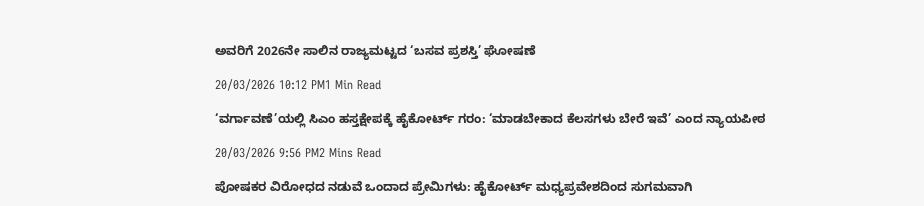ಅವರಿಗೆ 2026ನೇ ಸಾಲಿನ ರಾಜ್ಯಮಟ್ಟದ ‘ಬಸವ ಪ್ರಶಸ್ತಿ’ ಘೋಷಣೆ

20/03/2026 10:12 PM1 Min Read

‘ವರ್ಗಾವಣೆ’ಯಲ್ಲಿ ಸಿಎಂ ಹಸ್ತಕ್ಷೇಪಕ್ಕೆ ಹೈಕೋರ್ಟ್ ಗರಂ: ‘ಮಾಡಬೇಕಾದ ಕೆಲಸಗಳು ಬೇರೆ ಇವೆ’ ಎಂದ ನ್ಯಾಯಪೀಠ

20/03/2026 9:56 PM2 Mins Read

ಪೋಷಕರ ವಿರೋಧದ ನಡುವೆ ಒಂದಾದ ಪ್ರೇಮಿಗಳು: ಹೈಕೋರ್ಟ್ ಮಧ್ಯಪ್ರವೇಶದಿಂದ ಸುಗಮವಾಗಿ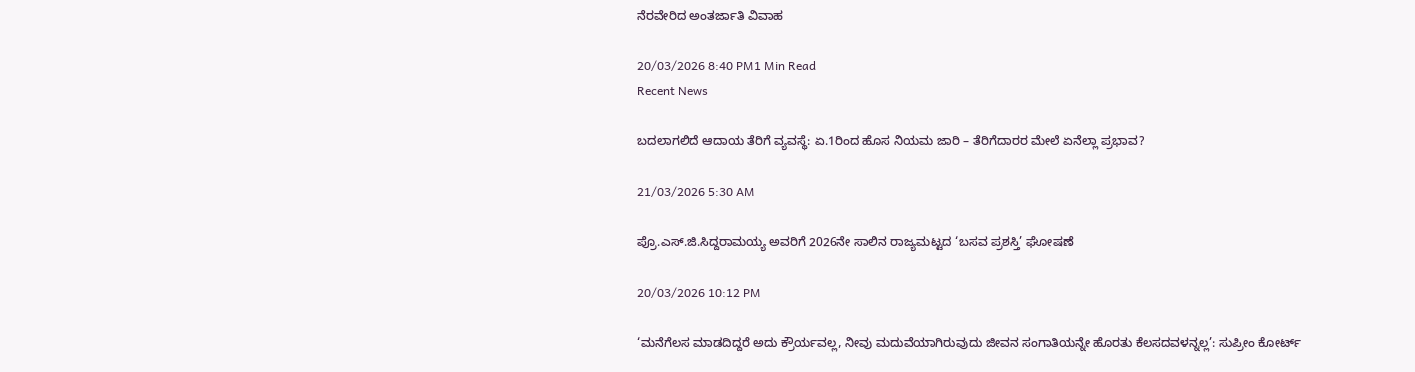ನೆರವೇರಿದ ಅಂತರ್ಜಾತಿ ವಿವಾಹ

20/03/2026 8:40 PM1 Min Read
Recent News

ಬದಲಾಗಲಿದೆ ಆದಾಯ ತೆರಿಗೆ ವ್ಯವಸ್ಥೆ: ಏ.1ರಿಂದ ಹೊಸ ನಿಯಮ ಜಾರಿ – ತೆರಿಗೆದಾರರ ಮೇಲೆ ಏನೆಲ್ಲಾ ಪ್ರಭಾವ?

21/03/2026 5:30 AM

ಪ್ರೊ.ಎಸ್.ಜಿ.ಸಿದ್ದರಾಮಯ್ಯ ಅವರಿಗೆ 2026ನೇ ಸಾಲಿನ ರಾಜ್ಯಮಟ್ಟದ ‘ಬಸವ ಪ್ರಶಸ್ತಿ’ ಘೋಷಣೆ

20/03/2026 10:12 PM

‘ಮನೆಗೆಲಸ ಮಾಡದಿದ್ದರೆ ಅದು ಕ್ರೌರ್ಯವಲ್ಲ, ನೀವು ಮದುವೆಯಾಗಿರುವುದು ಜೀವನ ಸಂಗಾತಿಯನ್ನೇ ಹೊರತು ಕೆಲಸದವಳನ್ನಲ್ಲ’: ಸುಪ್ರೀಂ ಕೋರ್ಟ್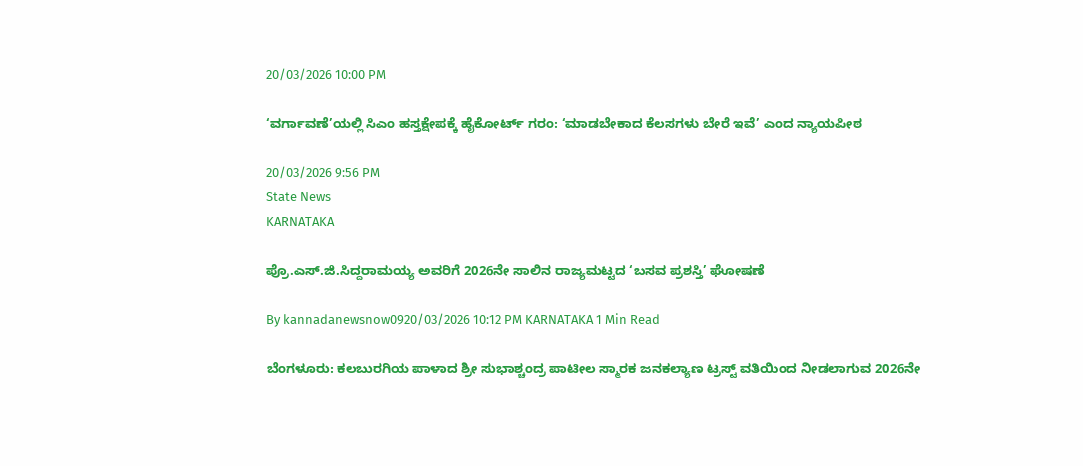20/03/2026 10:00 PM

‘ವರ್ಗಾವಣೆ’ಯಲ್ಲಿ ಸಿಎಂ ಹಸ್ತಕ್ಷೇಪಕ್ಕೆ ಹೈಕೋರ್ಟ್ ಗರಂ: ‘ಮಾಡಬೇಕಾದ ಕೆಲಸಗಳು ಬೇರೆ ಇವೆ’ ಎಂದ ನ್ಯಾಯಪೀಠ

20/03/2026 9:56 PM
State News
KARNATAKA

ಪ್ರೊ.ಎಸ್.ಜಿ.ಸಿದ್ದರಾಮಯ್ಯ ಅವರಿಗೆ 2026ನೇ ಸಾಲಿನ ರಾಜ್ಯಮಟ್ಟದ ‘ಬಸವ ಪ್ರಶಸ್ತಿ’ ಘೋಷಣೆ

By kannadanewsnow0920/03/2026 10:12 PM KARNATAKA 1 Min Read

ಬೆಂಗಳೂರು: ಕಲಬುರಗಿಯ ಪಾಳಾದ ಶ್ರೀ ಸುಭಾಶ್ಚಂದ್ರ ಪಾಟೀಲ ಸ್ಮಾರಕ ಜನಕಲ್ಯಾಣ ಟ್ರಸ್ಟ್ ವತಿಯಿಂದ ನೀಡಲಾಗುವ 2026ನೇ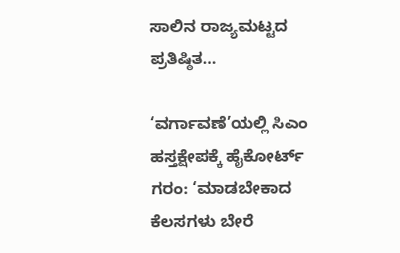ಸಾಲಿನ ರಾಜ್ಯಮಟ್ಟದ ಪ್ರತಿಷ್ಠಿತ…

‘ವರ್ಗಾವಣೆ’ಯಲ್ಲಿ ಸಿಎಂ ಹಸ್ತಕ್ಷೇಪಕ್ಕೆ ಹೈಕೋರ್ಟ್ ಗರಂ: ‘ಮಾಡಬೇಕಾದ ಕೆಲಸಗಳು ಬೇರೆ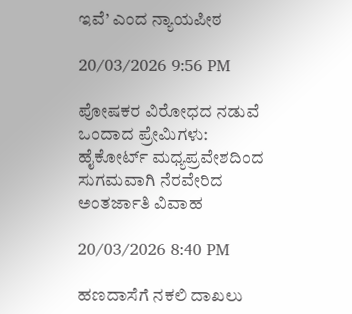ಇವೆ’ ಎಂದ ನ್ಯಾಯಪೀಠ

20/03/2026 9:56 PM

ಪೋಷಕರ ವಿರೋಧದ ನಡುವೆ ಒಂದಾದ ಪ್ರೇಮಿಗಳು: ಹೈಕೋರ್ಟ್ ಮಧ್ಯಪ್ರವೇಶದಿಂದ ಸುಗಮವಾಗಿ ನೆರವೇರಿದ ಅಂತರ್ಜಾತಿ ವಿವಾಹ

20/03/2026 8:40 PM

ಹಣದಾಸೆಗೆ ನಕಲಿ ದಾಖಲು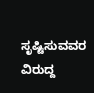ಸೃಷ್ಟಿಸುವವರ ವಿರುದ್ದ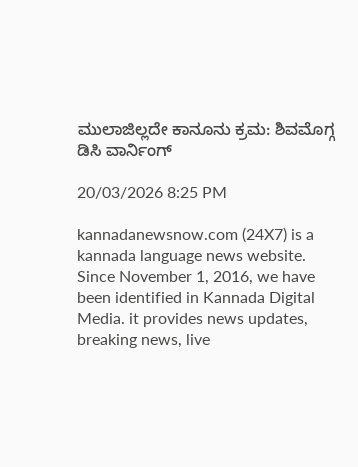ಮುಲಾಜಿಲ್ಲದೇ ಕಾನೂನು ಕ್ರಮ: ಶಿವಮೊಗ್ಗ ಡಿಸಿ ವಾರ್ನಿಂಗ್

20/03/2026 8:25 PM

kannadanewsnow.com (24X7) is a kannada language news website. Since November 1, 2016, we have been identified in Kannada Digital Media. it provides news updates, breaking news, live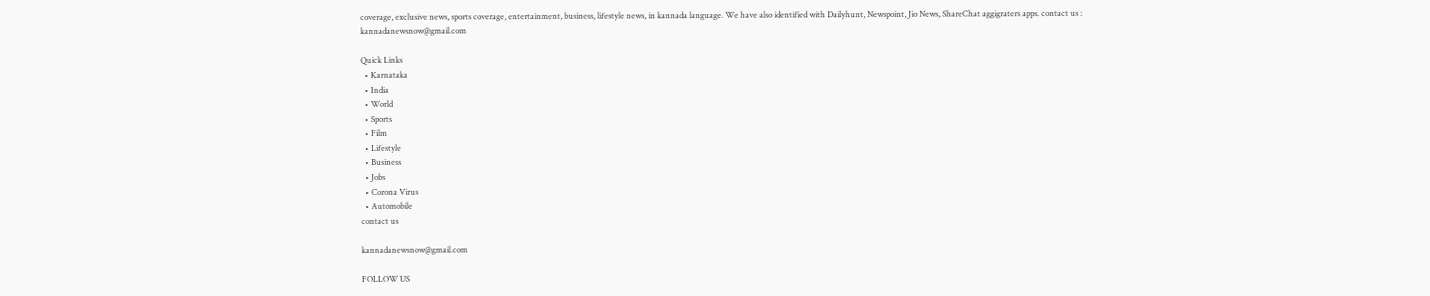coverage, exclusive news, sports coverage, entertainment, business, lifestyle news, in kannada language. We have also identified with Dailyhunt, Newspoint, Jio News, ShareChat aggigraters apps. contact us : kannadanewsnow@gmail.com

Quick Links
  • Karnataka
  • India
  • World
  • Sports
  • Film
  • Lifestyle
  • Business
  • Jobs
  • Corona Virus
  • Automobile
contact us

kannadanewsnow@gmail.com

FOLLOW US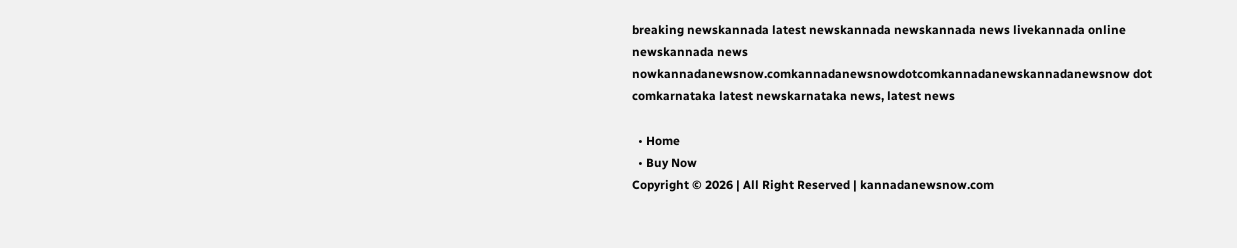breaking newskannada latest newskannada newskannada news livekannada online newskannada news nowkannadanewsnow.comkannadanewsnowdotcomkannadanewskannadanewsnow dot comkarnataka latest newskarnataka news, latest news

  • Home
  • Buy Now
Copyright © 2026 | All Right Reserved | kannadanewsnow.com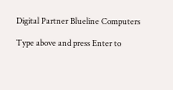Digital Partner Blueline Computers

Type above and press Enter to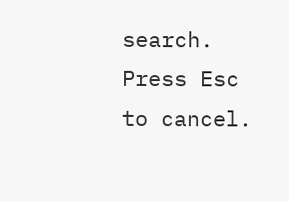search. Press Esc to cancel.